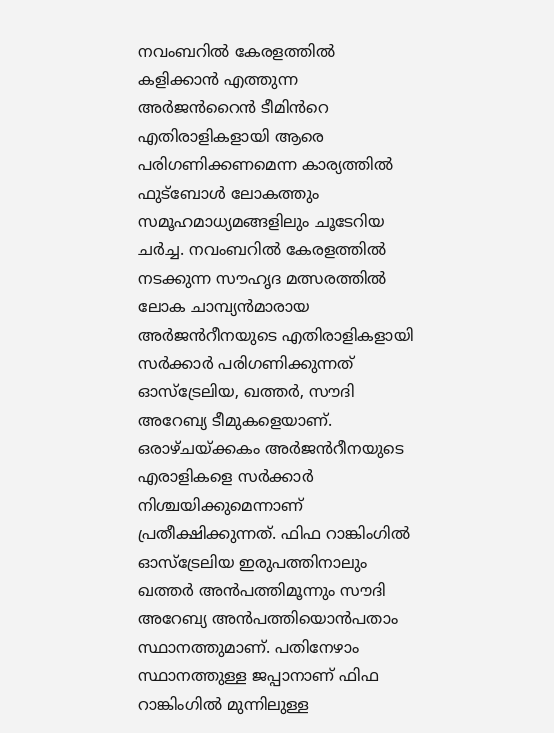നവംബറിൽ കേരളത്തിൽ കളിക്കാൻ എത്തുന്ന അർജൻറൈൻ ടീമിൻറെ എതിരാളികളായി ആരെ പരിഗണിക്കണമെന്ന കാര്യത്തിൽ ഫുട്ബോൾ ലോകത്തും സമൂഹമാധ്യമങ്ങളിലും ചൂടേറിയ ചർച്ച. നവംബറിൽ കേരളത്തിൽ നടക്കുന്ന സൗഹൃദ മത്സരത്തിൽ ലോക ചാമ്പ്യൻമാരായ അർജൻറീനയുടെ എതിരാളികളായി സർക്കാർ പരിഗണിക്കുന്നത് ഓസ്ട്രേലിയ, ഖത്തർ, സൗദി അറേബ്യ ടീമുകളെയാണ്. ഒരാഴ്ചയ്ക്കകം അർജൻറീനയുടെ എരാളികളെ സർക്കാർ നിശ്ചയിക്കുമെന്നാണ് പ്രതീക്ഷിക്കുന്നത്. ഫിഫ റാങ്കിംഗിൽ ഓസ്ട്രേലിയ ഇരുപത്തിനാലും ഖത്തർ അൻപത്തിമൂന്നും സൗദി അറേബ്യ അൻപത്തിയൊൻപതാം സ്ഥാനത്തുമാണ്. പതിനേഴാം സ്ഥാനത്തുള്ള ജപ്പാനാണ് ഫിഫ റാങ്കിംഗിൽ മുന്നിലുള്ള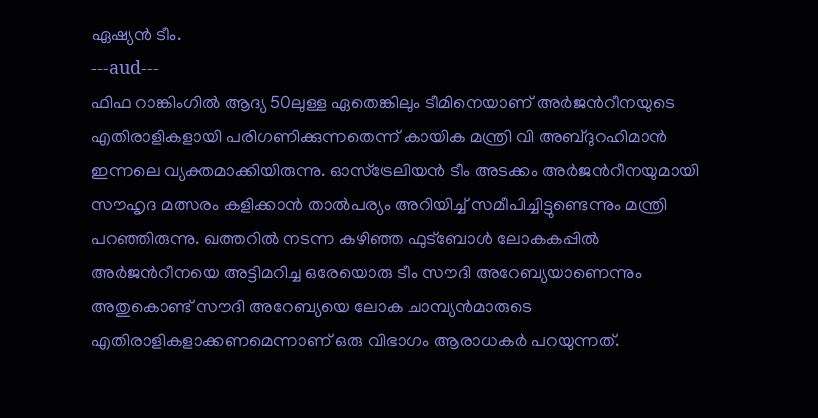ഏഷ്യൻ ടീം.
---aud---
ഫിഫ റാങ്കിംഗിൽ ആദ്യ 50ലുള്ള ഏതെങ്കിലും ടീമിനെയാണ് അർജൻറീനയുടെ എതിരാളികളായി പരിഗണിക്കുന്നതെന്ന് കായിക മന്ത്രി വി അബ്ദുറഹിമാൻ ഇന്നലെ വ്യക്തമാക്കിയിരുന്നു. ഓസ്ട്രേലിയൻ ടീം അടക്കം അർജൻറീനയുമായി സൗഹൃദ മത്സരം കളിക്കാൻ താൽപര്യം അറിയിച്ച് സമീപിച്ചിട്ടുണ്ടെന്നും മന്ത്രി പറഞ്ഞിരുന്നു. ഖത്തറിൽ നടന്ന കഴിഞ്ഞ ഫുട്ബോൾ ലോകകപ്പിൽ അർജൻറീനയെ അട്ടിമറിച്ച ഒരേയൊരു ടീം സൗദി അറേബ്യയാണെന്നും അതുകൊണ്ട് സൗദി അറേബ്യയെ ലോക ചാമ്പ്യൻമാരുടെ എതിരാളികളാക്കണമെന്നാണ് ഒരു വിഭാഗം ആരാധകർ പറയുന്നത്.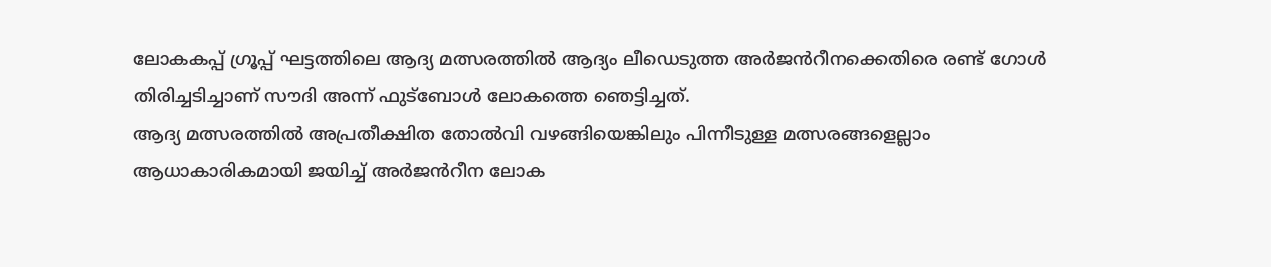ലോകകപ്പ് ഗ്രൂപ്പ് ഘട്ടത്തിലെ ആദ്യ മത്സരത്തിൽ ആദ്യം ലീഡെടുത്ത അർജൻറീനക്കെതിരെ രണ്ട് ഗോൾ തിരിച്ചടിച്ചാണ് സൗദി അന്ന് ഫുട്ബോൾ ലോകത്തെ ഞെട്ടിച്ചത്.
ആദ്യ മത്സരത്തിൽ അപ്രതീക്ഷിത തോൽവി വഴങ്ങിയെങ്കിലും പിന്നീടുള്ള മത്സരങ്ങളെല്ലാം ആധാകാരികമായി ജയിച്ച് അർജൻറീന ലോക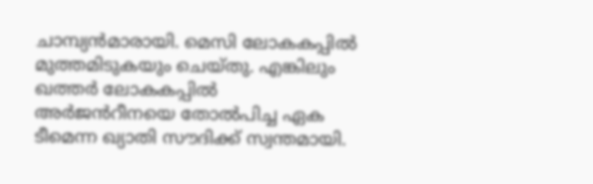ചാമ്പ്യൻമാരായി. മെസി ലോകകപ്പിൽ മുത്തമിടുകയും ചെയ്തു. എങ്കിലും ഖത്തർ ലോകകപ്പിൽ അർജൻറീനയെ തോൽപിച്ച ഏക ടീമെന്ന ഖ്യാതി സൗദിക്ക് സ്വന്തമായി.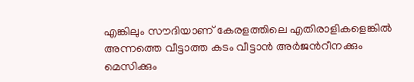എങ്കിലും സൗദിയാണ് കേരളത്തിലെ എതിരാളികളെങ്കിൽ അന്നത്തെ വീട്ടാത്ത കടം വീട്ടാൻ അർജൻറീനക്കും മെസിക്കും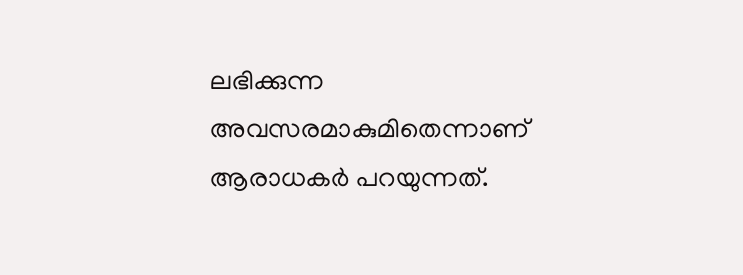ലഭിക്കുന്ന അവസരമാകുമിതെന്നാണ് ആരാധകർ പറയുന്നത്.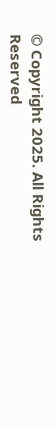© Copyright 2025. All Rights Reserved